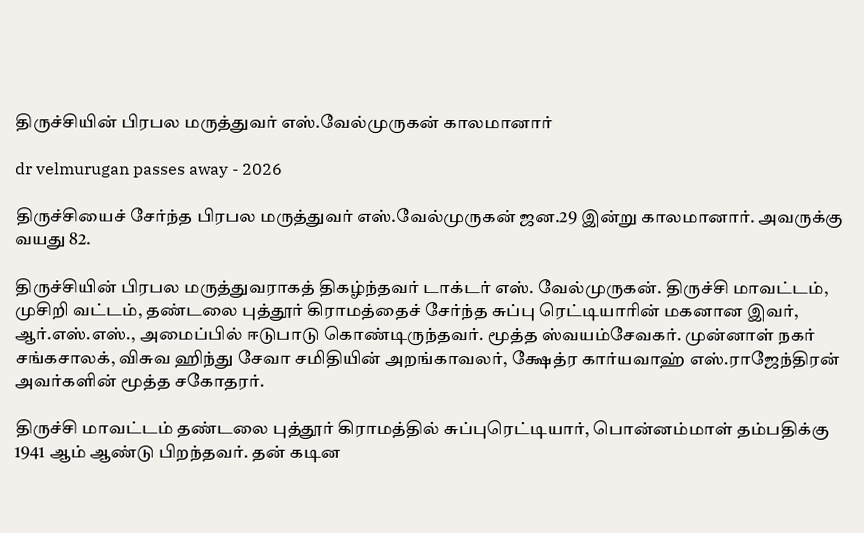திருச்சியின் பிரபல மருத்துவர் எஸ்.வேல்முருகன் காலமானார்

dr velmurugan passes away - 2026

திருச்சியைச் சேர்ந்த பிரபல மருத்துவர் எஸ்.வேல்முருகன் ஜன.29 இன்று காலமானார். அவருக்கு வயது 82.

திருச்சியின் பிரபல மருத்துவராகத் திகழ்ந்தவர் டாக்டர் எஸ். வேல்முருகன். திருச்சி மாவட்டம், முசிறி வட்டம், தண்டலை புத்தூர் கிராமத்தைச் சேர்ந்த சுப்பு ரெட்டியாரின் மகனான இவர், ஆர்.எஸ்.எஸ்., அமைப்பில் ஈடுபாடு கொண்டிருந்தவர். மூத்த ஸ்வயம்சேவகர். முன்னாள் நகர் சங்கசாலக், விசுவ ஹிந்து சேவா சமிதியின் அறங்காவலர், க்ஷேத்ர கார்யவாஹ் எஸ்.ராஜேந்திரன் அவர்களின் மூத்த சகோதரர்.

திருச்சி மாவட்டம் தண்டலை புத்தூர் கிராமத்தில் சுப்புரெட்டியார், பொன்னம்மாள் தம்பதிக்கு 1941 ஆம் ஆண்டு பிறந்தவர். தன் கடின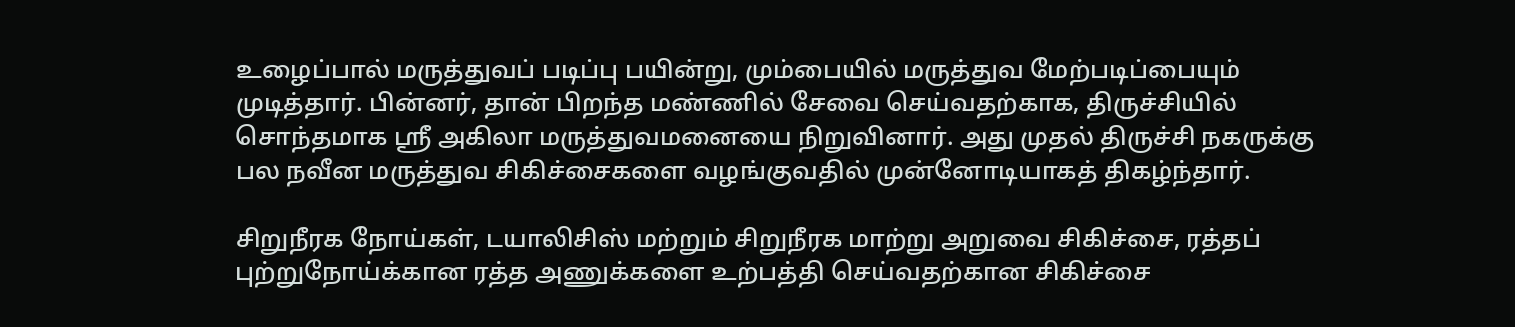உழைப்பால் மருத்துவப் படிப்பு பயின்று, மும்பையில் மருத்துவ மேற்படிப்பையும் முடித்தார். பின்னர், தான் பிறந்த மண்ணில் சேவை செய்வதற்காக, திருச்சியில் சொந்தமாக ஸ்ரீ அகிலா மருத்துவமனையை நிறுவினார். அது முதல் திருச்சி நகருக்கு பல நவீன மருத்துவ சிகிச்சைகளை வழங்குவதில் முன்னோடியாகத் திகழ்ந்தார்.

சிறுநீரக நோய்கள், டயாலிசிஸ் மற்றும் சிறுநீரக மாற்று அறுவை சிகிச்சை, ரத்தப் புற்றுநோய்க்கான ரத்த அணுக்களை உற்பத்தி செய்வதற்கான சிகிச்சை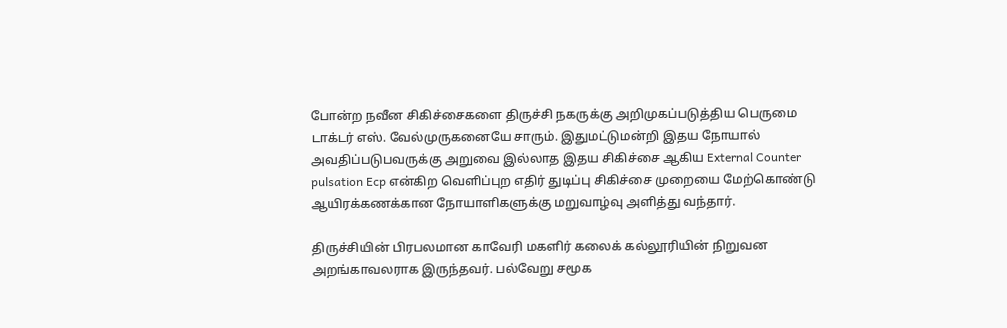போன்ற நவீன சிகிச்சைகளை திருச்சி நகருக்கு அறிமுகப்படுத்திய பெருமை டாக்டர் எஸ். வேல்முருகனையே சாரும். இதுமட்டுமன்றி இதய நோயால் அவதிப்படுபவருக்கு அறுவை இல்லாத இதய சிகிச்சை ஆகிய External Counter pulsation Ecp என்கிற வெளிப்புற எதிர் துடிப்பு சிகிச்சை முறையை மேற்கொண்டு ஆயிரக்கணக்கான நோயாளிகளுக்கு மறுவாழ்வு அளித்து வந்தார்.

திருச்சியின் பிரபலமான காவேரி மகளிர் கலைக் கல்லூரியின் நிறுவன அறங்காவலராக இருந்தவர். பல்வேறு சமூக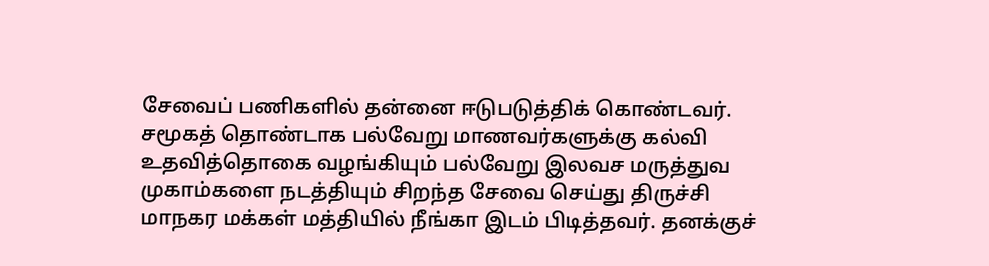சேவைப் பணிகளில் தன்னை ஈடுபடுத்திக் கொண்டவர். சமூகத் தொண்டாக பல்வேறு மாணவர்களுக்கு கல்வி உதவித்தொகை வழங்கியும் பல்வேறு இலவச மருத்துவ முகாம்களை நடத்தியும் சிறந்த சேவை செய்து திருச்சி மாநகர மக்கள் மத்தியில் நீங்கா இடம் பிடித்தவர். தனக்குச்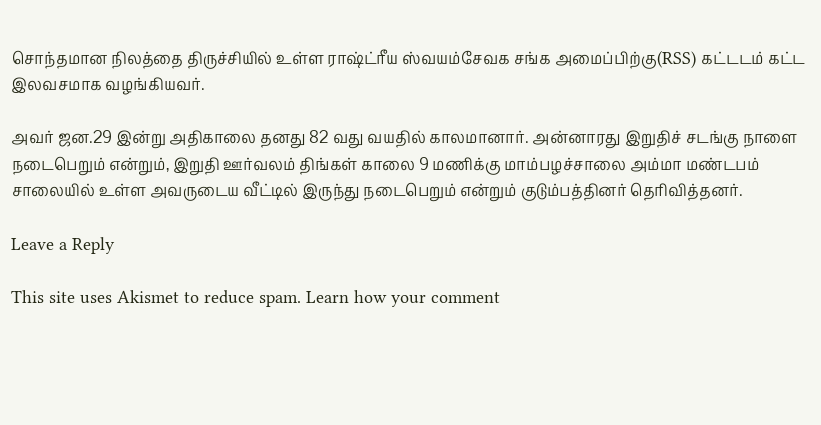சொந்தமான நிலத்தை திருச்சியில் உள்ள ராஷ்ட்ரீய ஸ்வயம்சேவக சங்க அமைப்பிற்கு(RSS) கட்டடம் கட்ட இலவசமாக வழங்கியவர்.

அவர் ஜன.29 இன்று அதிகாலை தனது 82 வது வயதில் காலமானார். அன்னாரது இறுதிச் சடங்கு நாளை நடைபெறும் என்றும், இறுதி ஊர்வலம் திங்கள் காலை 9 மணிக்கு மாம்பழச்சாலை அம்மா மண்டபம் சாலையில் உள்ள அவருடைய வீட்டில் இருந்து நடைபெறும் என்றும் குடும்பத்தினர் தெரிவித்தனர்.

Leave a Reply

This site uses Akismet to reduce spam. Learn how your comment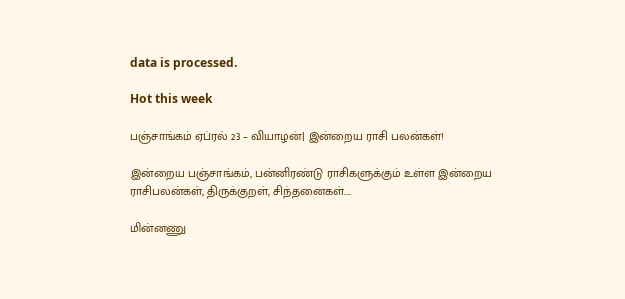data is processed.

Hot this week

பஞ்சாங்கம் ஏப்ரல் 23 – வியாழன்| இன்றைய ராசி பலன்கள்!

இன்றைய பஞ்சாங்கம், பன்னிரண்டு ராசிகளுக்கும் உள்ள இன்றைய ராசிபலன்கள், திருக்குறள், சிந்தனைகள்....

மின்னணு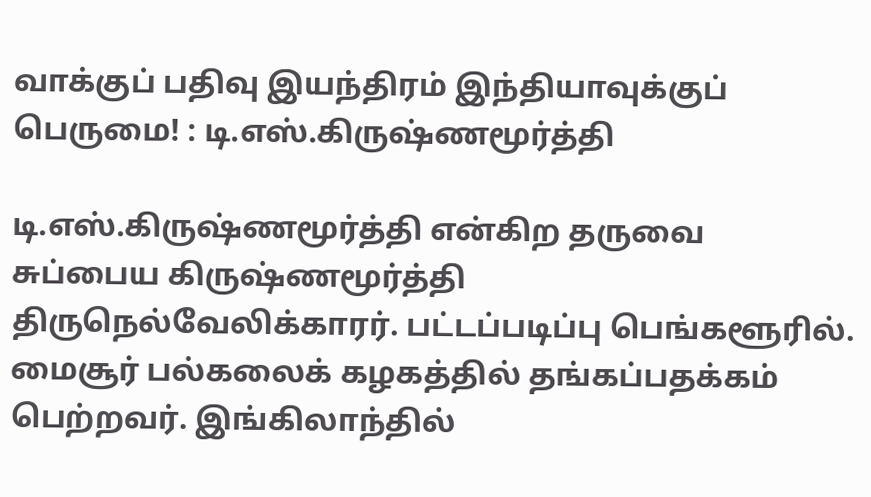வாக்குப் பதிவு இயந்திரம் இந்தியாவுக்குப் பெருமை! : டி.எஸ்.கிருஷ்ணமூர்த்தி

டி.எஸ்.கிருஷ்ணமூர்த்தி என்கிற தருவை சுப்பைய கிருஷ்ணமூர்த்தி திருநெல்வேலிக்காரர். பட்டப்படிப்பு பெங்களூரில். மைசூர் பல்கலைக் கழகத்தில் தங்கப்பதக்கம் பெற்றவர். இங்கிலாந்தில்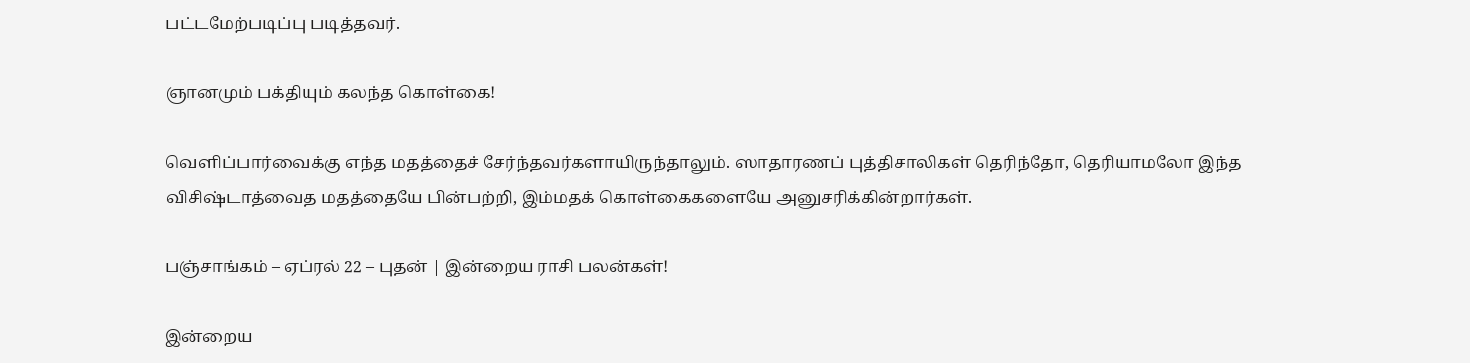பட்டமேற்படிப்பு படித்தவர்.

ஞானமும் பக்தியும் கலந்த கொள்கை!

வெளிப்பார்வைக்கு எந்த மதத்தைச் சேர்ந்தவர்களாயிருந்தாலும். ஸாதாரணப் புத்திசாலிகள் தெரிந்தோ, தெரியாமலோ இந்த விசிஷ்டாத்வைத மதத்தையே பின்பற்றி, இம்மதக் கொள்கைகளையே அனுசரிக்கின்றார்கள்.

பஞ்சாங்கம் – ஏப்ரல் 22 – புதன் | இன்றைய ராசி பலன்கள்!

இன்றைய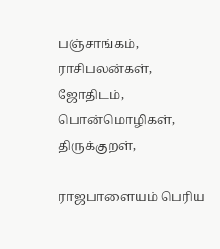பஞ்சாங்கம், ராசிபலன்கள், ஜோதிடம், பொன்மொழிகள், திருக்குறள்,

ராஜபாளையம் பெரிய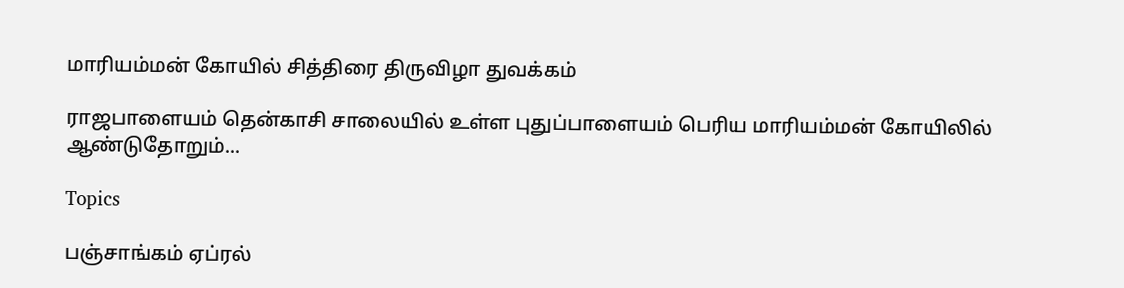மாரியம்மன் கோயில் சித்திரை திருவிழா துவக்கம்

ராஜபாளையம் தென்காசி சாலையில் உள்ள புதுப்பாளையம் பெரிய மாரியம்மன் கோயிலில் ஆண்டுதோறும்...

Topics

பஞ்சாங்கம் ஏப்ரல்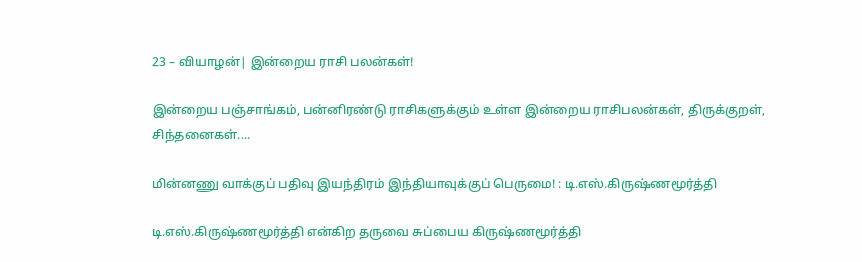23 – வியாழன்| இன்றைய ராசி பலன்கள்!

இன்றைய பஞ்சாங்கம், பன்னிரண்டு ராசிகளுக்கும் உள்ள இன்றைய ராசிபலன்கள், திருக்குறள், சிந்தனைகள்....

மின்னணு வாக்குப் பதிவு இயந்திரம் இந்தியாவுக்குப் பெருமை! : டி.எஸ்.கிருஷ்ணமூர்த்தி

டி.எஸ்.கிருஷ்ணமூர்த்தி என்கிற தருவை சுப்பைய கிருஷ்ணமூர்த்தி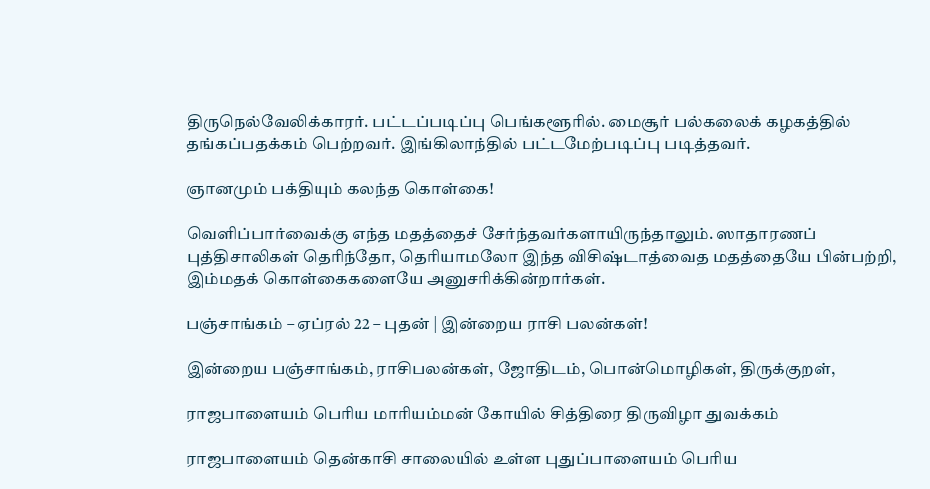திருநெல்வேலிக்காரர். பட்டப்படிப்பு பெங்களூரில். மைசூர் பல்கலைக் கழகத்தில் தங்கப்பதக்கம் பெற்றவர். இங்கிலாந்தில் பட்டமேற்படிப்பு படித்தவர்.

ஞானமும் பக்தியும் கலந்த கொள்கை!

வெளிப்பார்வைக்கு எந்த மதத்தைச் சேர்ந்தவர்களாயிருந்தாலும். ஸாதாரணப் புத்திசாலிகள் தெரிந்தோ, தெரியாமலோ இந்த விசிஷ்டாத்வைத மதத்தையே பின்பற்றி, இம்மதக் கொள்கைகளையே அனுசரிக்கின்றார்கள்.

பஞ்சாங்கம் – ஏப்ரல் 22 – புதன் | இன்றைய ராசி பலன்கள்!

இன்றைய பஞ்சாங்கம், ராசிபலன்கள், ஜோதிடம், பொன்மொழிகள், திருக்குறள்,

ராஜபாளையம் பெரிய மாரியம்மன் கோயில் சித்திரை திருவிழா துவக்கம்

ராஜபாளையம் தென்காசி சாலையில் உள்ள புதுப்பாளையம் பெரிய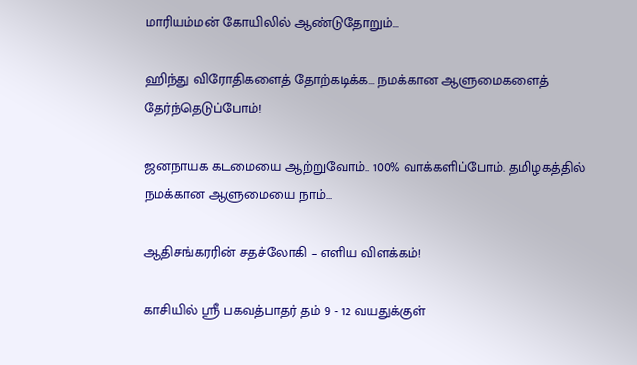மாரியம்மன் கோயிலில் ஆண்டுதோறும்...

ஹிந்து விரோதிகளைத் தோற்கடிக்க… நமக்கான ஆளுமைகளைத் தேர்ந்தெடுப்போம்!

ஜனநாயக கடமையை ஆற்றுவோம்.. 100% வாக்களிப்போம். தமிழகத்தில் நமக்கான ஆளுமையை நாம்...

ஆதிசங்கரரின் சதச்லோகி – எளிய விளக்கம்!

காசியில் ஸ்ரீ பகவத்பாதர் தம் 9 - 12 வயதுக்குள்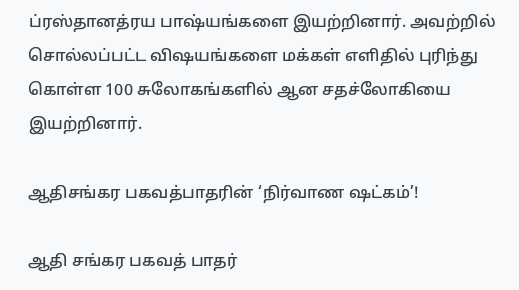ப்ரஸ்தானத்ரய பாஷ்யங்களை இயற்றினார். அவற்றில் சொல்லப்பட்ட விஷயங்களை மக்கள் எளிதில் புரிந்து கொள்ள 100 சுலோகங்களில் ஆன சதச்லோகியை இயற்றினார்.

ஆதிசங்கர பகவத்பாதரின் ‘நிர்வாண ஷட்கம்’!

ஆதி சங்கர பகவத் பாதர்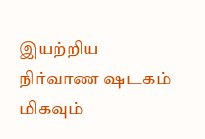இயற்றிய நிர்வாண ஷடகம் மிகவும்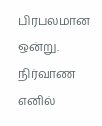பிரபலமான ஒன்று. நிர்வாண எனில்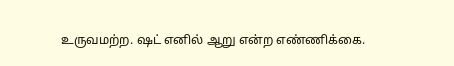உருவமற்ற. ஷட் எனில் ஆறு என்ற எண்ணிக்கை.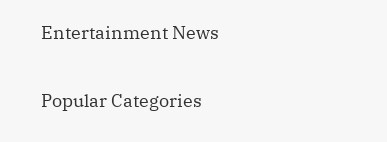Entertainment News

Popular Categories